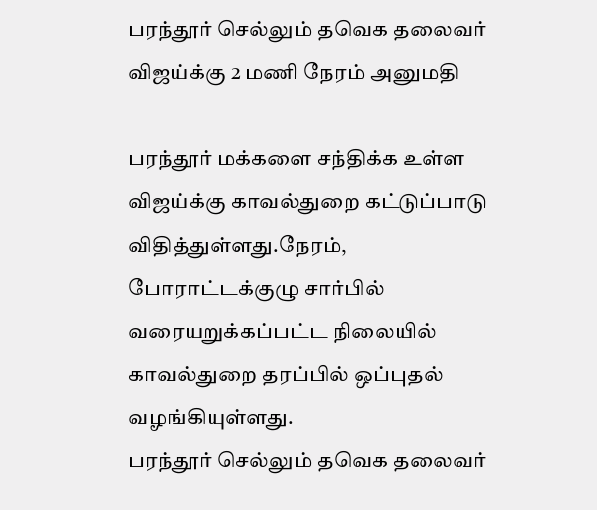பரந்தூர் செல்லும் தவெக தலைவர் விஜய்க்கு 2 மணி நேரம் அனுமதி

பரந்தூர் மக்களை சந்திக்க உள்ள விஜய்க்கு காவல்துறை கட்டுப்பாடு விதித்துள்ளது.நேரம், போராட்டக்குழு சார்பில் வரையறுக்கப்பட்ட நிலையில் காவல்துறை தரப்பில் ஒப்புதல் வழங்கியுள்ளது.
பரந்தூர் செல்லும் தவெக தலைவர்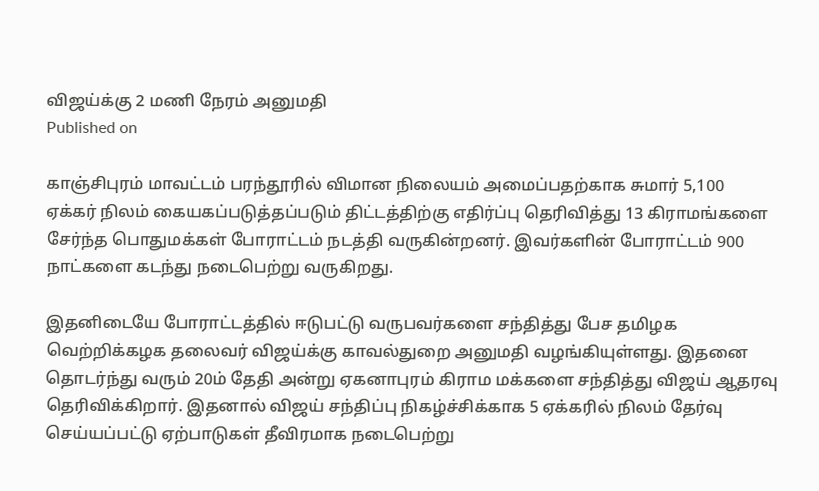விஜய்க்கு 2 மணி நேரம் அனுமதி
Published on

காஞ்சிபுரம் மாவட்டம் பரந்தூரில் விமான நிலையம் அமைப்பதற்காக சுமார் 5,100 ஏக்கர் நிலம் கையகப்படுத்தப்படும் திட்டத்திற்கு எதிர்ப்பு தெரிவித்து 13 கிராமங்களை சேர்ந்த பொதுமக்கள் போராட்டம் நடத்தி வருகின்றனர். இவர்களின் போராட்டம் 900 நாட்களை கடந்து நடைபெற்று வருகிறது.

இதனிடையே போராட்டத்தில் ஈடுபட்டு வருபவர்களை சந்தித்து பேச தமிழக வெற்றிக்கழக தலைவர் விஜய்க்கு காவல்துறை அனுமதி வழங்கியுள்ளது. இதனை தொடர்ந்து வரும் 20ம் தேதி அன்று ஏகனாபுரம் கிராம மக்களை சந்தித்து விஜய் ஆதரவு தெரிவிக்கிறார். இதனால் விஜய் சந்திப்பு நிகழ்ச்சிக்காக 5 ஏக்கரில் நிலம் தேர்வு செய்யப்பட்டு ஏற்பாடுகள் தீவிரமாக நடைபெற்று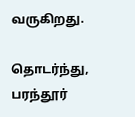வருகிறது.

தொடர்ந்து, பரந்தூர்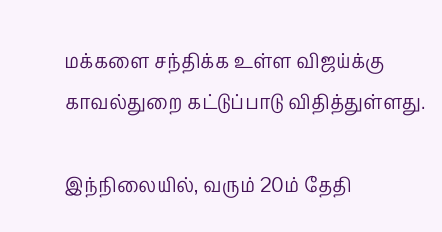மக்களை சந்திக்க உள்ள விஜய்க்கு காவல்துறை கட்டுப்பாடு விதித்துள்ளது.

இந்நிலையில், வரும் 20ம் தேதி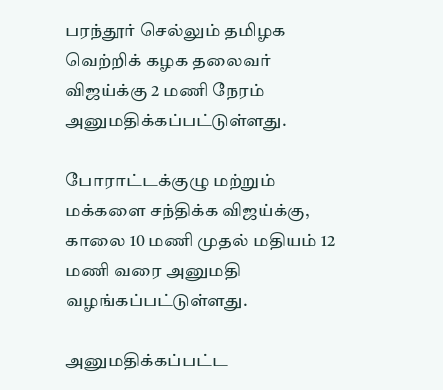பரந்தூர் செல்லும் தமிழக வெற்றிக் கழக தலைவர் விஜய்க்கு 2 மணி நேரம் அனுமதிக்கப்பட்டுள்ளது.

போராட்டக்குழு மற்றும் மக்களை சந்திக்க விஜய்க்கு, காலை 10 மணி முதல் மதியம் 12 மணி வரை அனுமதி வழங்கப்பட்டுள்ளது.

அனுமதிக்கப்பட்ட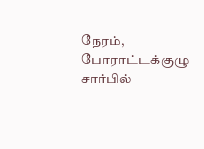நேரம், போராட்டக்குழு சார்பில்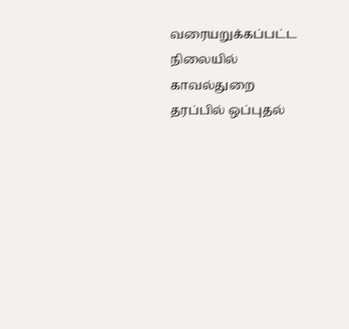வரையறுக்கப்பட்ட நிலையில் காவல்துறை தரப்பில் ஒப்புதல்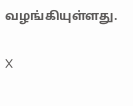வழங்கியுள்ளது.

X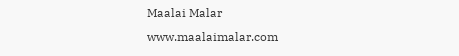Maalai Malar
www.maalaimalar.com